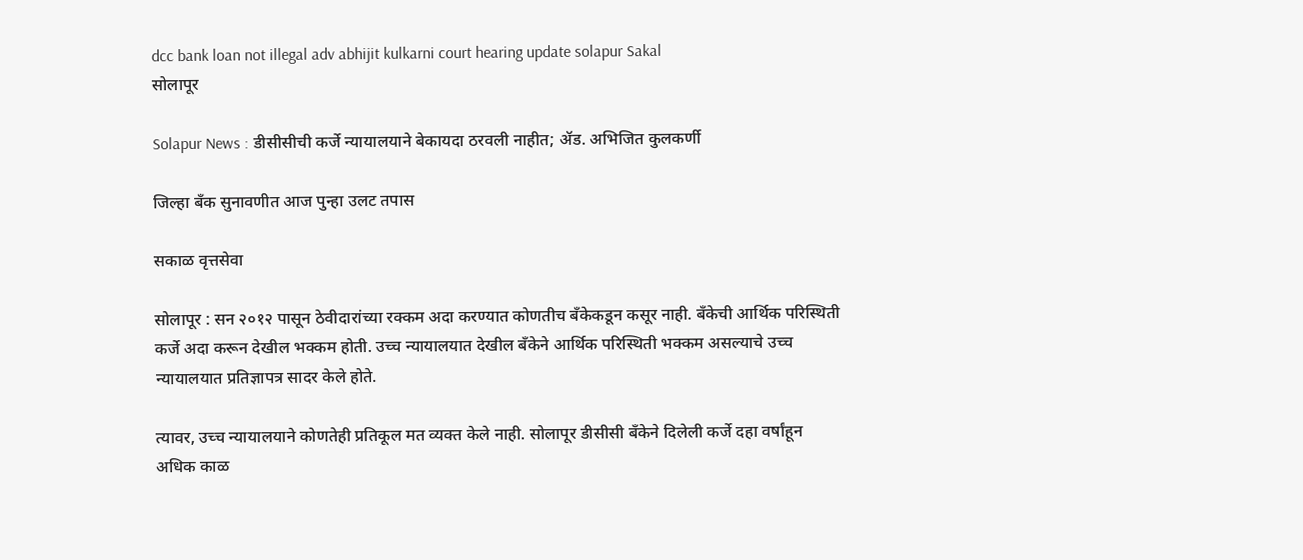dcc bank loan not illegal adv abhijit kulkarni court hearing update solapur Sakal
सोलापूर

Solapur News : डीसीसीची कर्जे न्यायालयाने बेकायदा ठरवली नाहीत; ॲड. अभिजित कुलकर्णी

जिल्हा बँक सुनावणीत आज पुन्हा उलट तपास

सकाळ वृत्तसेवा

सोलापूर : सन २०१२ पासून ठेवीदारांच्या रक्कम अदा करण्यात कोणतीच बँकेकडून कसूर नाही. बँकेची आर्थिक परिस्थिती कर्जे अदा करून देखील भक्कम होती. उच्च न्यायालयात देखील बँकेने आर्थिक परिस्थिती भक्कम असल्याचे उच्च न्यायालयात प्रतिज्ञापत्र सादर केले होते.

त्यावर, उच्च न्यायालयाने कोणतेही प्रतिकूल मत व्यक्त केले नाही. सोलापूर डीसीसी बँकेने दिलेली कर्जे दहा वर्षांहून अधिक काळ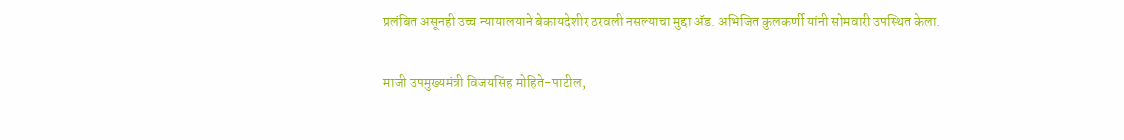प्रलंबित असूनही उच्च न्यायालयाने बेकायदेशीर ठरवली नसल्याचा मुद्दा ॲड. अभिजित कुलकर्णी यांनी सोमवारी उपस्थित केला.

माजी उपमुख्यमंत्री विजयसिंह मोहिते-पाटील,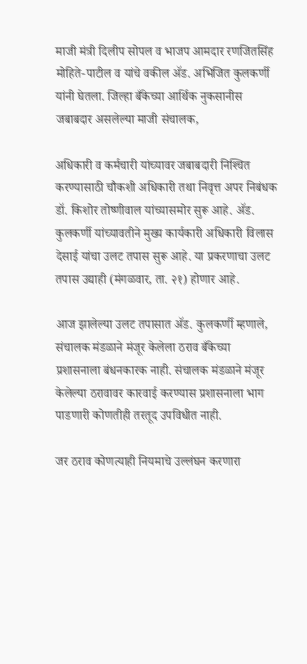माजी मंत्री दिलीप सोपल व भाजप आमदार रणजितसिंह मोहिते-पाटील व यांचे वकील ॲड. अभिजित कुलकर्णी यांनी घेतला. जिल्हा बँकेच्या आर्थिक नुकसानीस जबाबदार असलेल्या माजी संचालक,

अधिकारी व कर्मचारी यांच्यावर जबाबदारी निश्‍चित करण्यासाठी चौकशी अधिकारी तथा निवृत्त अपर निबंधक डॉ. किशोर तोष्णीवाल यांच्यासमोर सुरू आहे. ॲड. कुलकर्णी यांच्यावतीने मुख्य कार्यकारी अधिकारी विलास देसाई यांचा उलट तपास सुरू आहे. या प्रकरणाचा उलट तपास उद्याही (मंगळवार, ता. २१) होणार आहे.

आज झालेल्या उलट तपासात ॲड. कुलकर्णी म्हणाले, संचालक मंडळाने मंजूर केलेला ठराव बँकेच्या प्रशासनाला बंधनकारक नाही. संचालक मंडळाने मंजूर केलेल्या ठरावावर कारवाई करण्यास प्रशासनाला भाग पाडणारी कोणतीही तरतूद उपविधीत नाही.

जर ठराव कोणत्याही नियमाचे उल्लंघन करणारा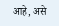आहे, असे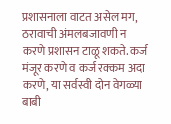प्रशासनाला वाटत असेल मग, ठरावाची अंमलबजावणी न करणे प्रशासन टाळू शकते. कर्ज मंजूर करणे व कर्ज रक्कम अदा करणे, या सर्वस्वी दोन वेगळ्या बाबी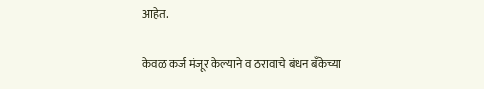आहेत.

केवळ कर्ज मंजूर केल्याने व ठरावाचे बंधन बँकेच्या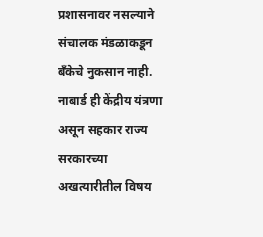प्रशासनावर नसल्याने संचालक मंडळाकडून बँकेचे नुकसान नाही. नाबार्ड ही केंद्रीय यंत्रणा असून सहकार राज्य सरकारच्या अखत्यारीतील विषय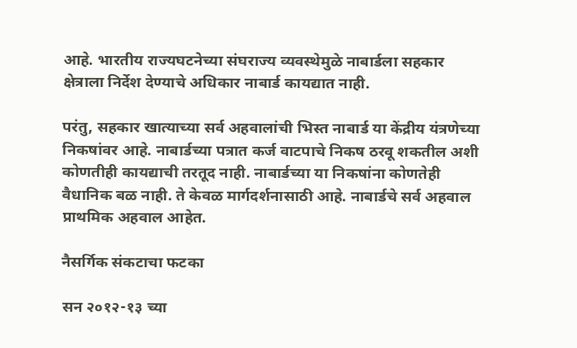आहे. भारतीय राज्यघटनेच्या संघराज्य व्यवस्थेमुळे नाबार्डला सहकार क्षेत्राला निर्देश देण्याचे अधिकार नाबार्ड कायद्यात नाही.

परंतु, सहकार खात्याच्या सर्व अहवालांची भिस्त नाबार्ड या केंद्रीय यंत्रणेच्या निकषांवर आहे. नाबार्डच्या पत्रात कर्ज वाटपाचे निकष ठरवू शकतील अशी कोणतीही कायद्याची तरतूद नाही. नाबार्डच्या या निकषांना कोणतेही वैधानिक बळ नाही. ते केवळ मार्गदर्शनासाठी आहे. नाबार्डचे सर्व अहवाल प्राथमिक अहवाल आहेत.

नैसर्गिक संकटाचा फटका

सन २०१२-१३ च्या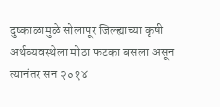दुष्काळामुळे सोलापूर जिल्ह्याच्या कृषी अर्थव्यवस्थेला मोठा फटका बसला असून त्यानंतर सन २०१४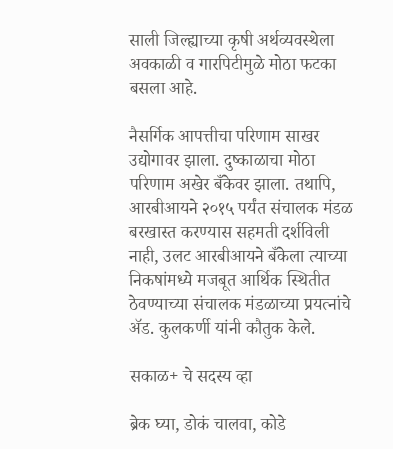साली जिल्ह्याच्या कृषी अर्थव्यवस्थेला अवकाळी व गारपिटीमुळे मोठा फटका बसला आहे.

नैसर्गिक आपत्तीचा परिणाम साखर उद्योगावर झाला. दुष्काळाचा मोठा परिणाम अखेर बँकेवर झाला. तथापि, आरबीआयने २०१५ पर्यंत संचालक मंडळ बरखास्त करण्यास सहमती दर्शविली नाही, उलट आरबीआयने बँकेला त्याच्या निकषांमध्ये मजबूत आर्थिक स्थितीत ठेवण्याच्या संचालक मंडळाच्या प्रयत्नांचे ॲड. कुलकर्णी यांनी कौतुक केले.

सकाळ+ चे सदस्य व्हा

ब्रेक घ्या, डोकं चालवा, कोडे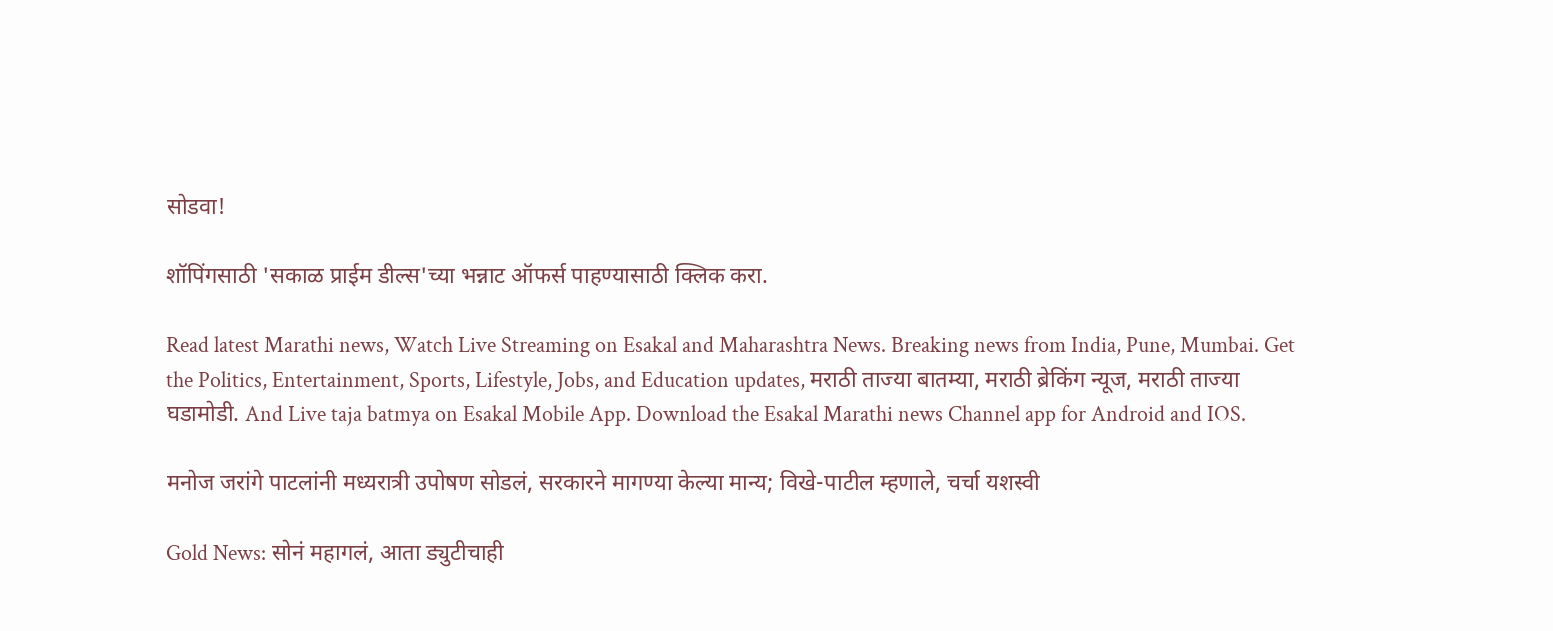सोडवा!

शॉपिंगसाठी 'सकाळ प्राईम डील्स'च्या भन्नाट ऑफर्स पाहण्यासाठी क्लिक करा.

Read latest Marathi news, Watch Live Streaming on Esakal and Maharashtra News. Breaking news from India, Pune, Mumbai. Get the Politics, Entertainment, Sports, Lifestyle, Jobs, and Education updates, मराठी ताज्या बातम्या, मराठी ब्रेकिंग न्यूज, मराठी ताज्या घडामोडी. And Live taja batmya on Esakal Mobile App. Download the Esakal Marathi news Channel app for Android and IOS.

मनोज जरांगे पाटलांनी मध्यरात्री उपोषण सोडलं, सरकारने मागण्या केल्या मान्य; विखे-पाटील म्हणाले, चर्चा यशस्वी

Gold News: सोनं महागलं, आता ड्युटीचाही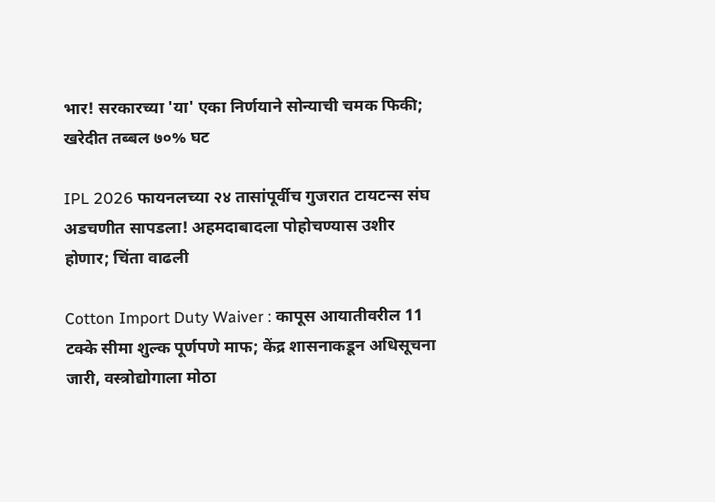भार! सरकारच्या 'या' एका निर्णयाने सोन्याची चमक फिकी; खरेदीत तब्बल ७०% घट

IPL 2026 फायनलच्या २४ तासांपूर्वीच गुजरात टायटन्स संघ अडचणीत सापडला! अहमदाबादला पोहोचण्यास उशीर होणार; चिंता वाढली

Cotton Import Duty Waiver : कापूस आयातीवरील 11 टक्के सीमा शुल्क पूर्णपणे माफ; केंद्र शासनाकडून अधिसूचना जारी, वस्त्रोद्योगाला मोठा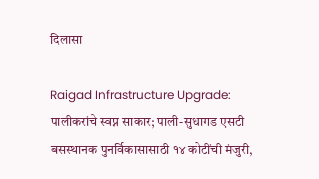दिलासा

Raigad Infrastructure Upgrade: पालीकरांचे स्वप्न साकार; पाली-सुधागड एसटी बसस्थानक पुनर्विकासासाठी १४ कोटींची मंजुरी,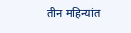तीन महिन्यांत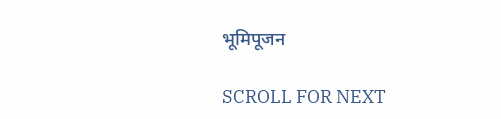भूमिपूजन

SCROLL FOR NEXT